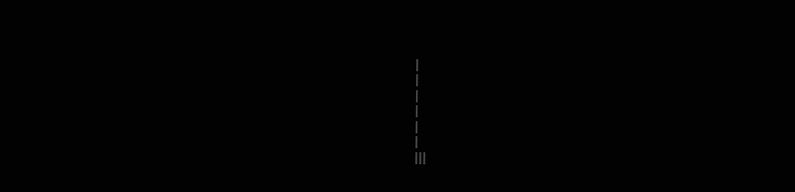|
|
|
|
|
|
|||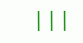|||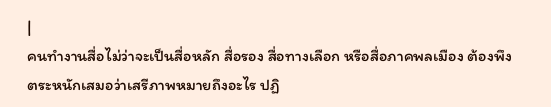|
คนทำงานสื่อไม่ว่าจะเป็นสื่อหลัก สื่อรอง สื่อทางเลือก หรือสื่อภาคพลเมือง ต้องพึงตระหนักเสมอว่าเสรีภาพหมายถึงอะไร ปฏิ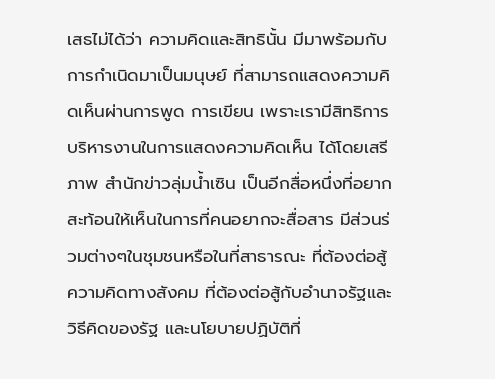เสธไม่ได้ว่า ความคิดและสิทธินั้น มีมาพร้อมกับการกำเนิดมาเป็นมนุษย์ ที่สามารถแสดงความคิดเห็นผ่านการพูด การเขียน เพราะเรามีสิทธิการบริหารงานในการแสดงความคิดเห็น ได้โดยเสรีภาพ สำนักข่าวลุ่มน้ำเซิน เป็นอีกสื่อหนึ่งที่อยากสะท้อนให้เห็นในการที่คนอยากจะสื่อสาร มีส่วนร่วมต่างๆในชุมชนหรือในที่สาธารณะ ที่ต้องต่อสู้ความคิดทางสังคม ที่ต้องต่อสู้กับอำนาจรัฐและวิธีคิดของรัฐ และนโยบายปฏิบัติที่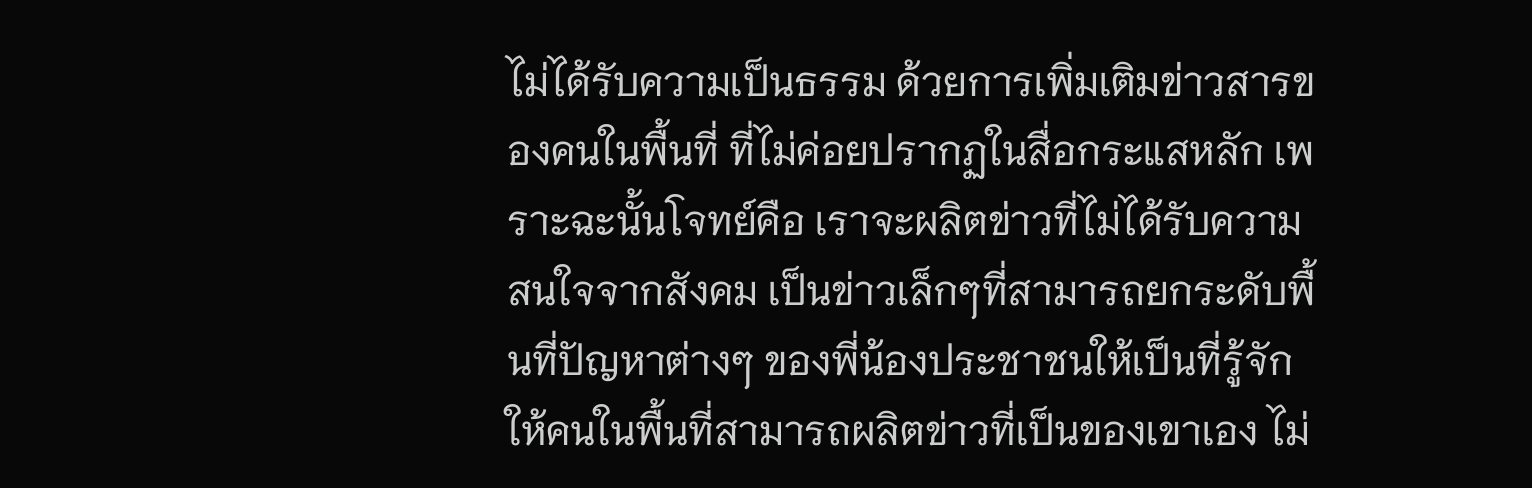ไม่ได้รับความเป็นธรรม ด้วยการเพิ่มเติมข่าวสารของคนในพื้นที่ ที่ไม่ค่อยปรากฏในสื่อกระแสหลัก เพราะฉะนั้นโจทย์คือ เราจะผลิตข่าวที่ไม่ได้รับความสนใจจากสังคม เป็นข่าวเล็กๆที่สามารถยกระดับพื้นที่ปัญหาต่างๆ ของพี่น้องประชาชนให้เป็นที่รู้จัก ให้คนในพื้นที่สามารถผลิตข่าวที่เป็นของเขาเอง ไม่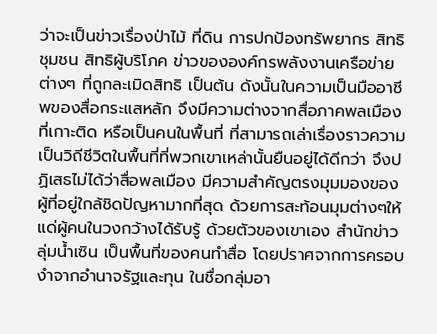ว่าจะเป็นข่าวเรื่องป่าไม้ ที่ดิน การปกป้องทรัพยากร สิทธิชุมชน สิทธิผู้บริโภค ข่าวขององค์กรพลังงานเครือข่ายต่างๆ ที่ถูกละเมิดสิทธิ เป็นต้น ดังนั้นในความเป็นมืออาชีพของสื่อกระแสหลัก จึงมีความต่างจากสื่อภาคพลเมืองที่เกาะติด หรือเป็นคนในพื้นที่ ที่สามารถเล่าเรื่องราวความเป็นวิถีชีวิตในพื้นที่ที่พวกเขาเหล่านั้นยืนอยู่ได้ดีกว่า จึงปฏิเสธไม่ได้ว่าสื่อพลเมือง มีความสำคัญตรงมุมมองของผู้ที่อยู่ใกล้ชิดปัญหามากที่สุด ด้วยการสะท้อนมุมต่างๆให้แด่ผู้คนในวงกว้างได้รับรู้ ด้วยตัวของเขาเอง สำนักข่าวลุ่มน้ำเซิน เป็นพื้นที่ของคนทำสื่อ โดยปราศจากการครอบงำจากอำนาจรัฐและทุน ในชื่อกลุ่มอา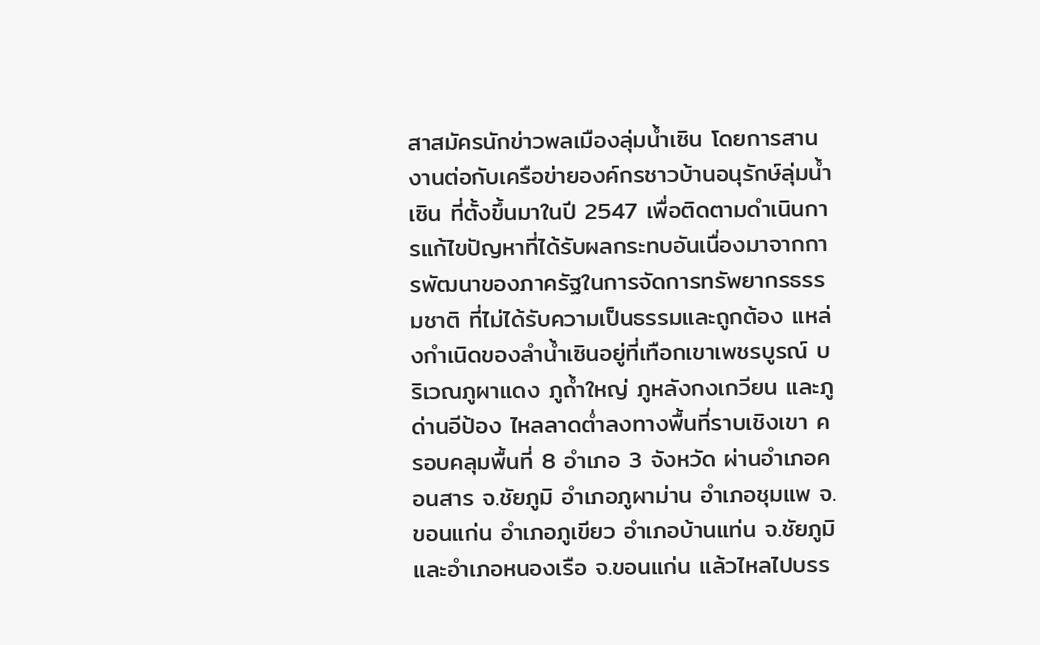สาสมัครนักข่าวพลเมืองลุ่มน้ำเซิน โดยการสานงานต่อกับเครือข่ายองค์กรชาวบ้านอนุรักษ์ลุ่มน้ำเซิน ที่ตั้งขึ้นมาในปี 2547 เพื่อติดตามดำเนินการแก้ไขปัญหาที่ได้รับผลกระทบอันเนื่องมาจากการพัฒนาของภาครัฐในการจัดการทรัพยากรธรรมชาติ ที่ไม่ได้รับความเป็นธรรมและถูกต้อง แหล่งกำเนิดของลำน้ำเซินอยู่ที่เทือกเขาเพชรบูรณ์ บริเวณภูผาแดง ภูถ้ำใหญ่ ภูหลังกงเกวียน และภูด่านอีป้อง ไหลลาดต่ำลงทางพื้นที่ราบเชิงเขา ครอบคลุมพื้นที่ 8 อำเภอ 3 จังหวัด ผ่านอำเภอคอนสาร จ.ชัยภูมิ อำเภอภูผาม่าน อำเภอชุมแพ จ.ขอนแก่น อำเภอภูเขียว อำเภอบ้านแท่น จ.ชัยภูมิ และอำเภอหนองเรือ จ.ขอนแก่น แล้วไหลไปบรร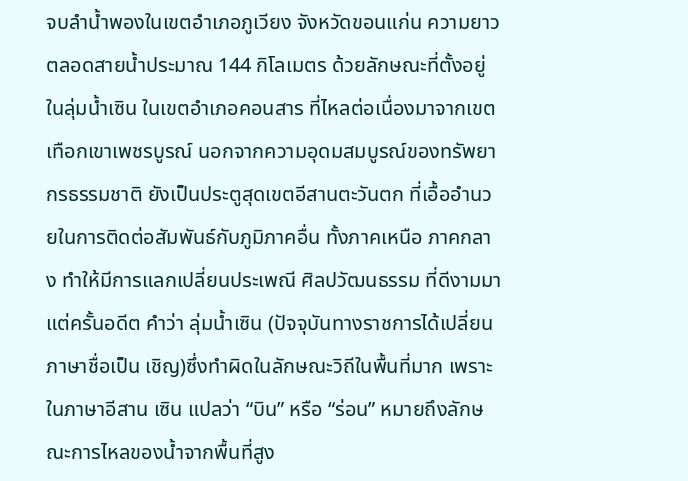จบลำน้ำพองในเขตอำเภอภูเวียง จังหวัดขอนแก่น ความยาวตลอดสายน้ำประมาณ 144 กิโลเมตร ด้วยลักษณะที่ตั้งอยู่ในลุ่มน้ำเซิน ในเขตอำเภอคอนสาร ที่ไหลต่อเนื่องมาจากเขตเทือกเขาเพชรบูรณ์ นอกจากความอุดมสมบูรณ์ของทรัพยากรธรรมชาติ ยังเป็นประตูสุดเขตอีสานตะวันตก ที่เอื้ออำนวยในการติดต่อสัมพันธ์กับภูมิภาคอื่น ทั้งภาคเหนือ ภาคกลาง ทำให้มีการแลกเปลี่ยนประเพณี ศิลปวัฒนธรรม ที่ดีงามมาแต่ครั้นอดีต คำว่า ลุ่มน้ำเซิน (ปัจจุบันทางราชการได้เปลี่ยนภาษาชื่อเป็น เชิญ)ซึ่งทำผิดในลักษณะวิถีในพื้นที่มาก เพราะในภาษาอีสาน เซิน แปลว่า “บิน” หรือ “ร่อน” หมายถึงลักษณะการไหลของน้ำจากพื้นที่สูง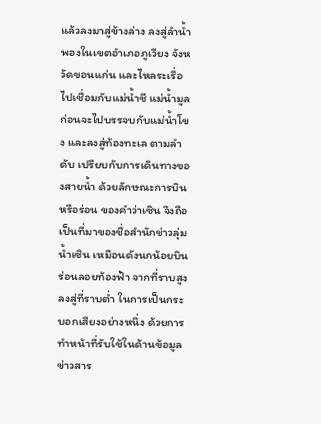แล้วลงมาสู่ข้างล่าง ลงสู่ลำน้ำพองในเขตอำเภอภูเวียง จังหวัดขอนแก่น และไหลระเรื่อไปเชื่อมกับแม่น้ำชี แม่น้ำมูล ก่อนจะไปบรรจบกับแม่น้ำโขง และลงสู่ท้องทะเล ตามลำดับ เปรียบกับการเดินทางของสายน้ำ ด้วยลักษณะการบินหรือร่อน ของคำว่าเซิน จึงถือเป็นที่มาของชื่อสำนักข่าวลุ่มน้ำเซิน เหมือนดังนกน้อยบินร่อนลอยท้องฟ้า จากที่ราบสูง ลงสู่ที่ราบต่ำ ในการเป็นกระบอกเสียงอย่างหนึ่ง ด้วยการทำหน้าที่รับใช้ในด้านข้อมูล ข่าวสาร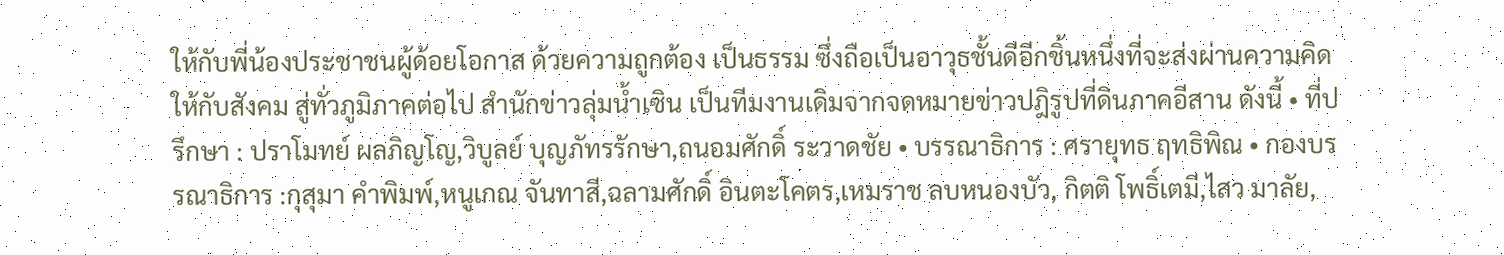ให้กับพี่น้องประชาชนผู้ด้อยโอกาส ด้วยความถูกต้อง เป็นธรรม ซึ่งถือเป็นอาวุธชั้นดีอีกชิ้นหนึ่งที่จะส่งผ่านความคิดให้กับสังคม สู่ทั่วภูมิภาคต่อไป สำนักข่าวลุ่มน้ำเซิน เป็นทีมงานเดิมจากจดหมายข่าวปฎิรูปที่ดินภาคอีสาน ดังนี้ • ที่ปรึกษา : ปราโมทย์ ผลภิญโญ,วิบูลย์ บุญภัทรรักษา,ถนอมศักดิ์ ระวาดชัย • บรรณาธิการ : ศรายุทธ ฤทธิพิณ • กองบรรณาธิการ :กุสุมา คำพิมพ์,หนูเกณ จันทาสี,ฉลามศักดิ์ อินตะโคตร,เหมราช ลบหนองบัว, กิตติ โพธิ์เตมี,ไสว มาลัย,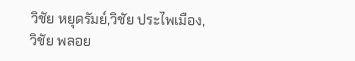วิชัย หยุดรัมย์,วิชัย ประไพเมือง,วิชัย พลอย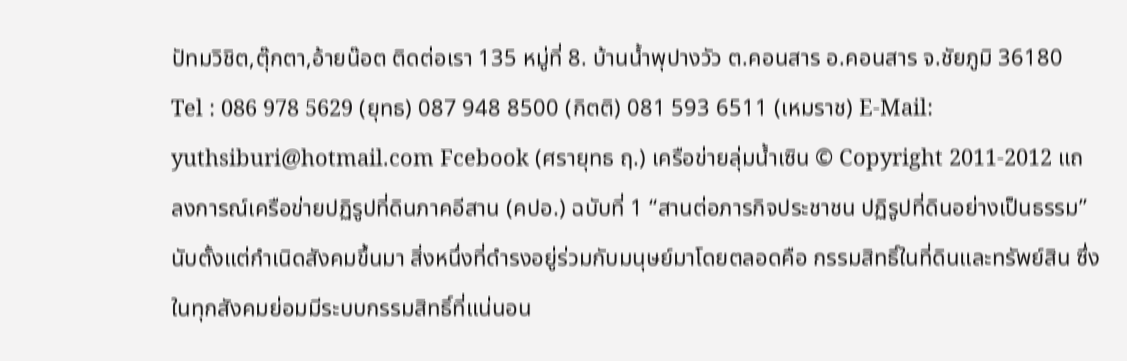ปัทมวิชิต,ตุ๊กตา,อ้ายน๊อต ติดต่อเรา 135 หมู่ที่ 8. บ้านน้ำพุปางวัว ต.คอนสาร อ.คอนสาร จ.ชัยภูมิ 36180 Tel : 086 978 5629 (ยุทธ) 087 948 8500 (กิตติ) 081 593 6511 (เหมราช) E-Mail: yuthsiburi@hotmail.com Fcebook (ศรายุทธ ฤ.) เครือข่ายลุ่มน้ำเซิน © Copyright 2011-2012 แถลงการณ์เครือข่ายปฏิรูปที่ดินภาคอีสาน (คปอ.) ฉบับที่ 1 “สานต่อภารกิจประชาชน ปฏิรูปที่ดินอย่างเป็นธรรม” นับตั้งแต่กำเนิดสังคมขึ้นมา สิ่งหนึ่งที่ดำรงอยู่ร่วมกับมนุษย์มาโดยตลอดคือ กรรมสิทธิ์ในที่ดินและทรัพย์สิน ซึ่งในทุกสังคมย่อมมีระบบกรรมสิทธิ์ที่แน่นอน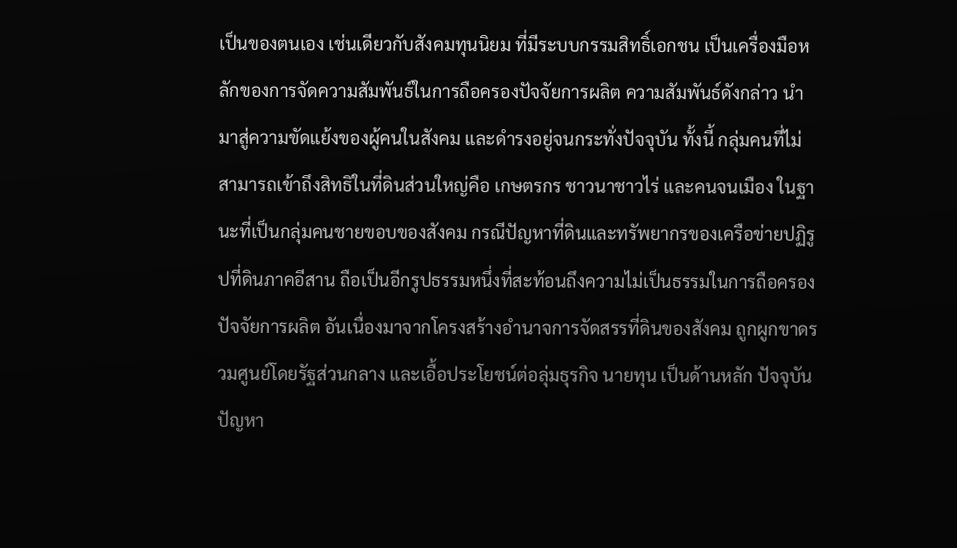เป็นของตนเอง เช่นเดียวกับสังคมทุนนิยม ที่มีระบบกรรมสิทธิ์เอกชน เป็นเครื่องมือหลักของการจัดความสัมพันธ์ในการถือครองปัจจัยการผลิต ความสัมพันธ์ดังกล่าว นำมาสู่ความขัดแย้งของผู้คนในสังคม และดำรงอยู่จนกระทั่งปัจจุบัน ทั้งนี้ กลุ่มคนที่ไม่สามารถเข้าถึงสิทธิในที่ดินส่วนใหญ่คือ เกษตรกร ชาวนาชาวไร่ และคนจนเมือง ในฐานะที่เป็นกลุ่มคนชายขอบของสังคม กรณีปัญหาที่ดินและทรัพยากรของเครือข่ายปฏิรูปที่ดินภาคอีสาน ถือเป็นอีกรูปธรรมหนึ่งที่สะท้อนถึงความไม่เป็นธรรมในการถือครองปัจจัยการผลิต อันเนื่องมาจากโครงสร้างอำนาจการจัดสรรที่ดินของสังคม ถูกผูกขาดรวมศูนย์โดยรัฐส่วนกลาง และเอื้อประโยชน์ต่อลุ่มธุรกิจ นายทุน เป็นด้านหลัก ปัจจุบัน ปัญหา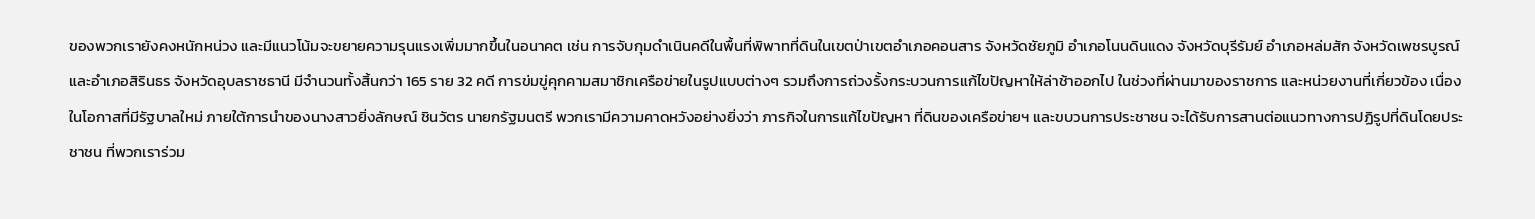ของพวกเรายังคงหนักหน่วง และมีแนวโน้มจะขยายความรุนแรงเพิ่มมากขึ้นในอนาคต เช่น การจับกุมดำเนินคดีในพื้นที่พิพาทที่ดินในเขตป่าเขตอำเภอคอนสาร จังหวัดชัยภูมิ อำเภอโนนดินแดง จังหวัดบุรีรัมย์ อำเภอหล่มสัก จังหวัดเพชรบูรณ์ และอำเภอสิรินธร จังหวัดอุบลราชธานี มีจำนวนทั้งสิ้นกว่า 165 ราย 32 คดี การข่มขู่คุกคามสมาชิกเครือข่ายในรูปแบบต่างๆ รวมถึงการถ่วงรั้งกระบวนการแก้ไขปัญหาให้ล่าช้าออกไป ในช่วงที่ผ่านมาของราชการ และหน่วยงานที่เกี่ยวข้อง เนื่องในโอกาสที่มีรัฐบาลใหม่ ภายใต้การนำของนางสาวยิ่งลักษณ์ ชินวัตร นายกรัฐมนตรี พวกเรามีความคาดหวังอย่างยิ่งว่า ภารกิจในการแก้ไขปัญหา ที่ดินของเครือข่ายฯ และขบวนการประชาชน จะได้รับการสานต่อแนวทางการปฏิรูปที่ดินโดยประชาชน ที่พวกเราร่วม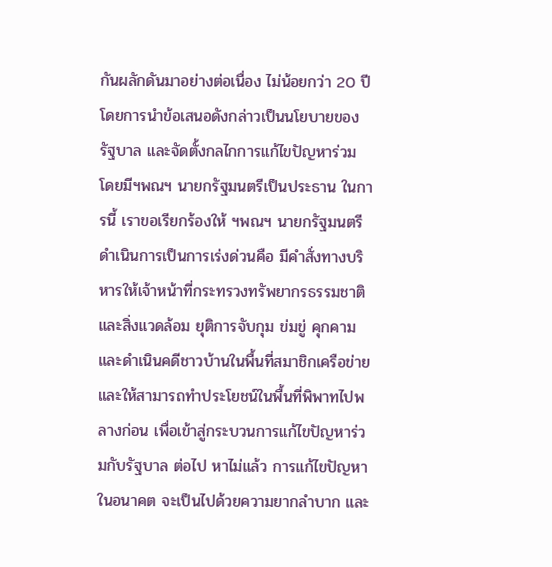กันผลักดันมาอย่างต่อเนื่อง ไม่น้อยกว่า 20 ปี โดยการนำข้อเสนอดังกล่าวเป็นนโยบายของรัฐบาล และจัดตั้งกลไกการแก้ไขปัญหาร่วม โดยมีฯพณฯ นายกรัฐมนตรีเป็นประธาน ในการนี้ เราขอเรียกร้องให้ ฯพณฯ นายกรัฐมนตรี ดำเนินการเป็นการเร่งด่วนคือ มีคำสั่งทางบริหารให้เจ้าหน้าที่กระทรวงทรัพยากรธรรมชาติและสิ่งแวดล้อม ยุติการจับกุม ข่มขู่ คุกคาม และดำเนินคดีชาวบ้านในพื้นที่สมาชิกเครือข่าย และให้สามารถทำประโยชน์ในพื้นที่พิพาทไปพลางก่อน เพื่อเข้าสู่กระบวนการแก้ไขปัญหาร่วมกับรัฐบาล ต่อไป หาไม่แล้ว การแก้ไขปัญหาในอนาคต จะเป็นไปด้วยความยากลำบาก และ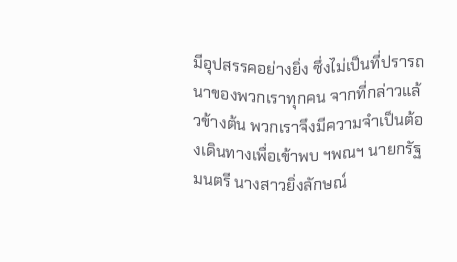มีอุปสรรคอย่างยิ่ง ซึ่งไม่เป็นที่ปรารถนาของพวกเราทุกคน จากที่กล่าวแล้วข้างต้น พวกเราจึงมีความจำเป็นต้องเดินทางเพื่อเข้าพบ ฯพณฯ นายกรัฐมนตรี นางสาวยิ่งลักษณ์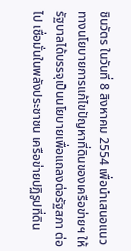ชินวัตร ในวันที่ 8 สิงหาคม 2554 เพื่อนำเสนอแนวทางนโยบายการแก้ไขปัญหาที่ดินของเครือข่ายฯ ให้รัฐบาลได้บรรจุเป็นนโยบายเพื่อแถลงต่อรัฐสภา ต่อไป เชื่อมั่นในพลังประชาชน เครือข่ายปฏิรูปที่ดิน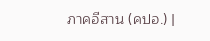ภาคอีสาน (คปอ.) |